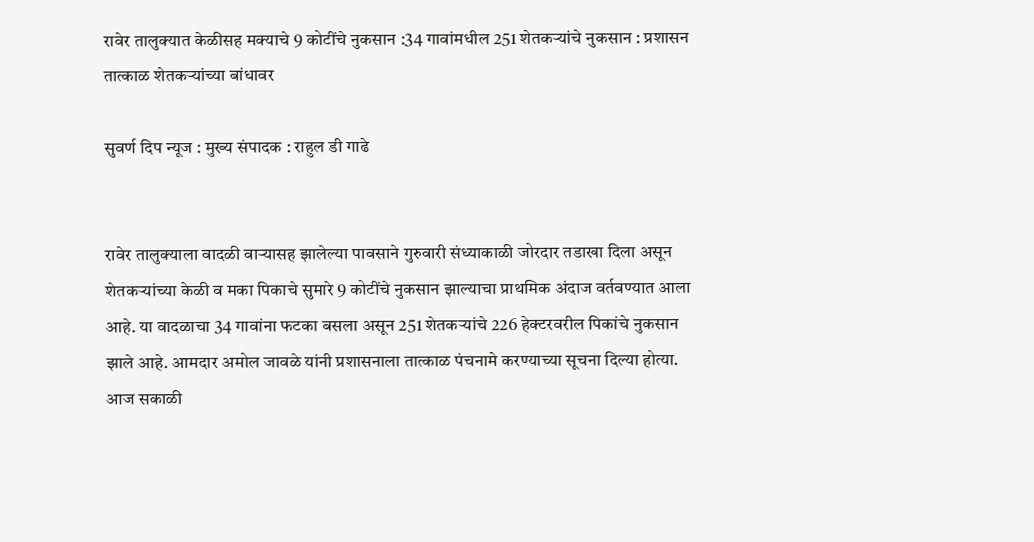रावेर तालुक्यात केळीसह मक्याचे 9 कोटींचे नुकसान :34 गावांमधील 251 शेतकऱ्यांचे नुकसान : प्रशासन तात्काळ शेतकऱ्यांच्या बांधावर

सुवर्ण दिप न्यूज : मुख्य संपादक : राहुल डी गाढे


रावेर तालुक्याला वादळी वाऱ्यासह झालेल्या पावसाने गुरुवारी संध्याकाळी जोरदार तडाखा दिला असून शेतकऱ्यांच्या केळी व मका पिकाचे सुमारे 9 कोटींचे नुकसान झाल्याचा प्राथमिक अंदाज वर्तवण्यात आला आहे. या वादळाचा 34 गावांना फटका बसला असून 251 शेतकऱ्यांचे 226 हेक्टरवरील पिकांचे नुकसान झाले आहे. आमदार अमोल जावळे यांनी प्रशासनाला तात्काळ पंचनामे करण्याच्या सूचना दिल्या होत्या. आज सकाळी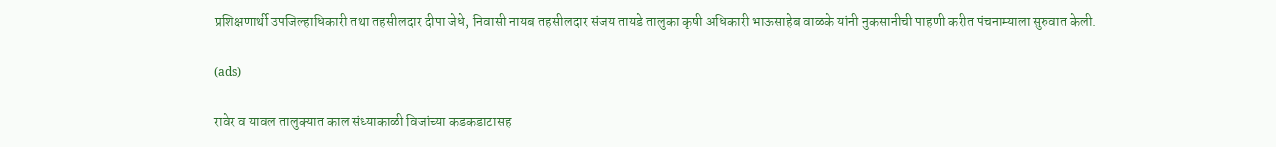प्रशिक्षणार्थी उपजिल्हाधिकारी तथा तहसीलदार दीपा जेधे, निवासी नायब तहसीलदार संजय तायडे तालुका कृषी अधिकारी भाऊसाहेब वाळके यांनी नुकसानीची पाहणी करीत पंचनाम्याला सुरुवात केली.

(ads)

रावेर व यावल तालुक्यात काल संध्याकाळी विजांच्या कडकडाटासह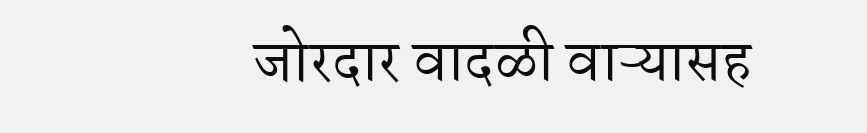जोरदार वादळी वाऱ्यासह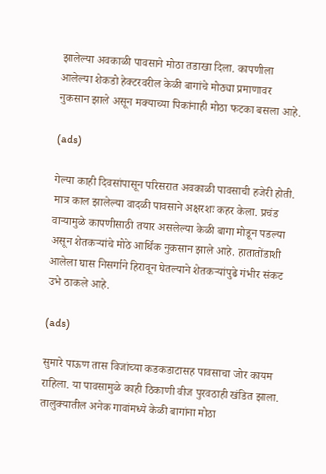झालेल्या अवकाळी पावसाने मोठा तडाखा दिला. कापणीला आलेल्या शेकडो हेक्टरवरील केळी बागांचे मोठ्या प्रमाणावर नुकसान झाले असून मक्याच्या पिकांनाही मोठा फटका बसला आहे.

(ads)

गेल्या काही दिवसांपासून परिसरात अवकाळी पावसाची हजेरी होती. मात्र काल झालेल्या वादळी पावसाने अक्षरशः कहर केला. प्रचंड वाऱ्यामुळे कापणीसाठी तयार असलेल्या केळी बागा मोडून पडल्या असून शेतकऱ्यांचे मोठे आर्थिक नुकसान झाले आहे. हातातोंडाशी आलेला घास निसर्गाने हिरावून घेतल्याने शेतकऱ्यांपुढे गंभीर संकट उभे ठाकले आहे.

(ads)

सुमारे पाऊण तास विजांच्या कडकडाटासह पावसाचा जोर कायम राहिला. या पावसामुळे काही ठिकाणी वीज पुरवठाही खंडित झाला. तालुक्यातील अनेक गावांमध्ये केळी बागांना मोठा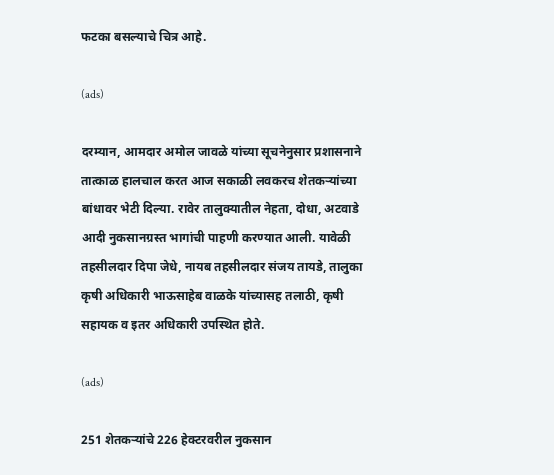फटका बसल्याचे चित्र आहे.

(ads)

दरम्यान, आमदार अमोल जावळे यांच्या सूचनेनुसार प्रशासनाने तात्काळ हालचाल करत आज सकाळी लवकरच शेतकऱ्यांच्या बांधावर भेटी दिल्या. रावेर तालुक्यातील नेहता, दोधा, अटवाडे आदी नुकसानग्रस्त भागांची पाहणी करण्यात आली. यावेळी तहसीलदार दिपा जेधे, नायब तहसीलदार संजय तायडे, तालुका कृषी अधिकारी भाऊसाहेब वाळके यांच्यासह तलाठी, कृषी सहायक व इतर अधिकारी उपस्थित होते.

(ads)

251 शेतकऱ्यांचे 226 हेक्टरवरील नुकसान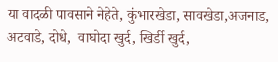या वादळी पावसाने नेहेते, कुंभारखेडा, सावखेडा,अजनाड, अटवाडे, दोधे,  वाघोदा खुर्द, खिर्डी खुर्द,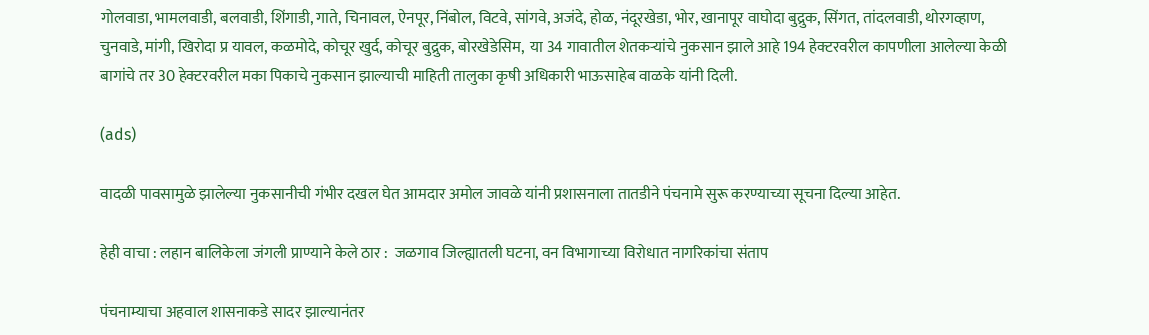गोलवाडा, भामलवाडी, बलवाडी, शिंगाडी, गाते, चिनावल, ऐनपूर, निंबोल, विटवे, सांगवे, अजंदे, होळ, नंदूरखेडा, भोर, खानापूर वाघोदा बुद्रुक, सिंगत, तांदलवाडी, थोरगव्हाण, चुनवाडे, मांगी, खिरोदा प्र यावल, कळमोदे, कोचूर खुर्द, कोचूर बुद्रुक, बोरखेडेसिम,  या 34 गावातील शेतकऱ्यांचे नुकसान झाले आहे 194 हेक्टरवरील कापणीला आलेल्या केळी बागांचे तर 30 हेक्टरवरील मका पिकाचे नुकसान झाल्याची माहिती तालुका कृषी अधिकारी भाऊसाहेब वाळके यांनी दिली.

(ads)

वादळी पावसामुळे झालेल्या नुकसानीची गंभीर दखल घेत आमदार अमोल जावळे यांनी प्रशासनाला तातडीने पंचनामे सुरू करण्याच्या सूचना दिल्या आहेत.

हेही वाचा : लहान बालिकेला जंगली प्राण्याने केले ठार :  जळगाव जिल्ह्यातली घटना, वन विभागाच्या विरोधात नागरिकांचा संताप

पंचनाम्याचा अहवाल शासनाकडे सादर झाल्यानंतर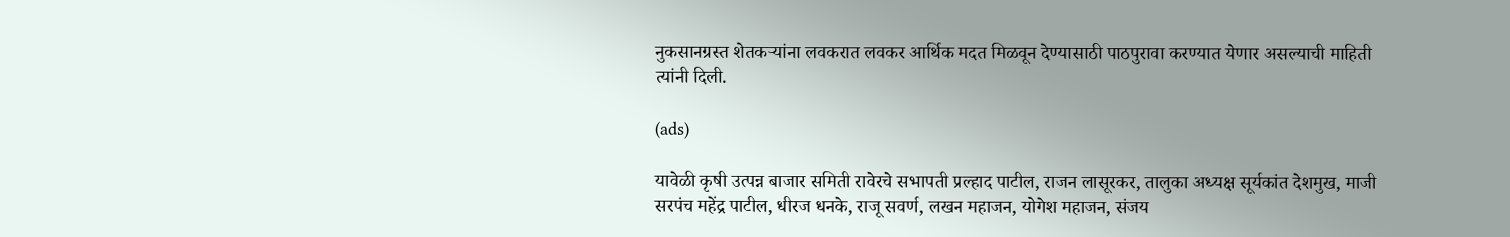नुकसानग्रस्त शेतकऱ्यांना लवकरात लवकर आर्थिक मदत मिळवून देण्यासाठी पाठपुरावा करण्यात येणार असल्याची माहिती त्यांनी दिली.

(ads)

यावेळी कृषी उत्पन्न बाजार समिती रावेरचे सभापती प्रल्हाद पाटील, राजन लासूरकर, तालुका अध्यक्ष सूर्यकांत देशमुख, माजी सरपंच महेंद्र पाटील, धीरज धनके, राजू सवर्ण, लखन महाजन, योगेश महाजन, संजय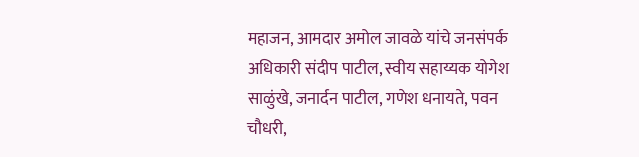महाजन, आमदार अमोल जावळे यांचे जनसंपर्क अधिकारी संदीप पाटील, स्वीय सहाय्यक योगेश साळुंखे, जनार्दन पाटील, गणेश धनायते, पवन चौधरी,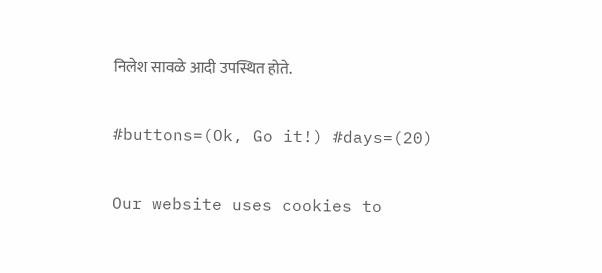निलेश सावळे आदी उपस्थित होते.

#buttons=(Ok, Go it!) #days=(20)

Our website uses cookies to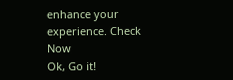enhance your experience. Check Now
Ok, Go it!